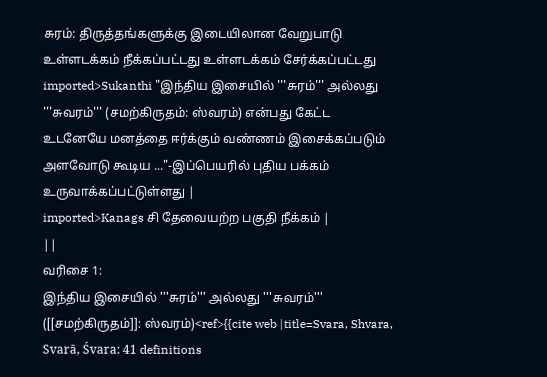சுரம்: திருத்தங்களுக்கு இடையிலான வேறுபாடு
உள்ளடக்கம் நீக்கப்பட்டது உள்ளடக்கம் சேர்க்கப்பட்டது
imported>Sukanthi "இந்திய இசையில் '''சுரம்''' அல்லது '''சுவரம்''' (சமற்கிருதம்: ஸ்வரம்) என்பது கேட்ட உடனேயே மனத்தை ஈர்க்கும் வண்ணம் இசைக்கப்படும் அளவோடு கூடிய ..."-இப்பெயரில் புதிய பக்கம் உருவாக்கப்பட்டுள்ளது |
imported>Kanags சி தேவையற்ற பகுதி நீக்கம் |
||
வரிசை 1:
இந்திய இசையில் '''சுரம்''' அல்லது '''சுவரம்''' ([[சமற்கிருதம்]]: ஸ்வரம்)<ref>{{cite web |title=Svara, Shvara, Svarā, Śvara: 41 definitions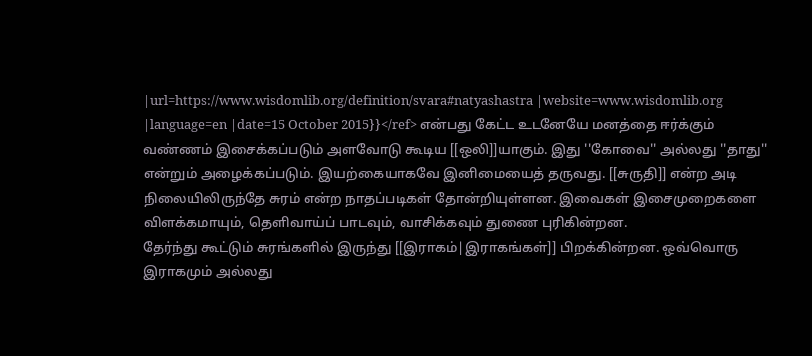|url=https://www.wisdomlib.org/definition/svara#natyashastra |website=www.wisdomlib.org |language=en |date=15 October 2015}}</ref> என்பது கேட்ட உடனேயே மனத்தை ஈர்க்கும் வண்ணம் இசைக்கப்படும் அளவோடு கூடிய [[ஒலி]]யாகும். இது ''கோவை'' அல்லது ''தாது'' என்றும் அழைக்கப்படும். இயற்கையாகவே இனிமையைத் தருவது. [[சுருதி]] என்ற அடி நிலையிலிருந்தே சுரம் என்ற நாதப்படிகள் தோன்றியுள்ளன. இவைகள் இசைமுறைகளை விளக்கமாயும், தெளிவாய்ப் பாடவும், வாசிக்கவும் துணை புரிகின்றன.
தேர்ந்து கூட்டும் சுரங்களில் இருந்து [[இராகம்|இராகங்கள்]] பிறக்கின்றன. ஒவ்வொரு இராகமும் அல்லது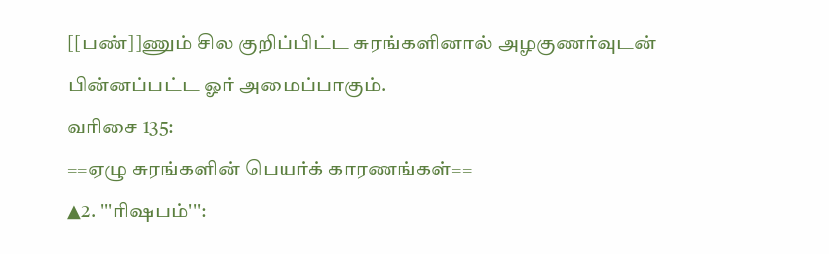[[பண்]]ணும் சில குறிப்பிட்ட சுரங்களினால் அழகுணர்வுடன் பின்னப்பட்ட ஓர் அமைப்பாகும்.
வரிசை 135:
==ஏழு சுரங்களின் பெயர்க் காரணங்கள்==
▲2. '''ரிஷபம்''':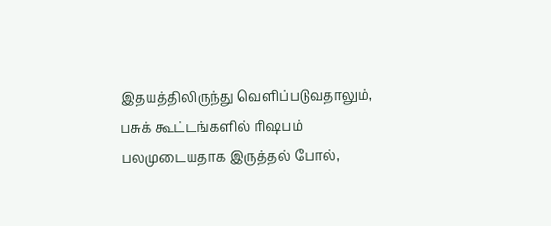இதயத்திலிருந்து வெளிப்படுவதாலும், பசுக் கூட்டங்களில் ரிஷபம் பலமுடையதாக இருத்தல் போல்,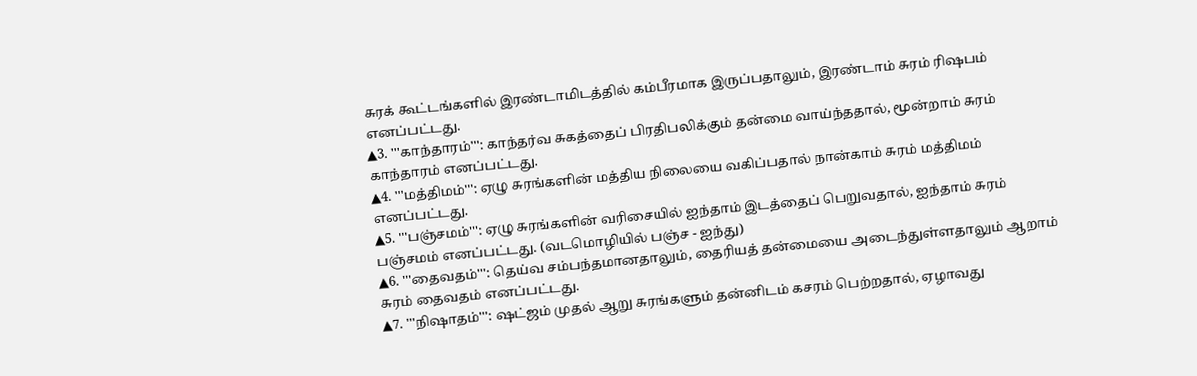சுரக் கூட்டங்களில் இரண்டாமிடத்தில் கம்பீரமாக இருப்பதாலும், இரண்டாம் சுரம் ரிஷபம் எனப்பட்டது.
▲3. '''காந்தாரம்''': காந்தர்வ சுகத்தைப் பிரதிபலிக்கும் தன்மை வாய்ந்ததால், மூன்றாம் சுரம் காந்தாரம் எனப்பட்டது.
▲4. '''மத்திமம்''': ஏழு சுரங்களின் மத்திய நிலையை வகிப்பதால் நான்காம் சுரம் மத்திமம் எனப்பட்டது.
▲5. '''பஞ்சமம்''': ஏழு சுரங்களின் வரிசையில் ஐந்தாம் இடத்தைப் பெறுவதால், ஐந்தாம் சுரம் பஞ்சமம் எனப்பட்டது. (வடமொழியில் பஞ்ச - ஐந்து)
▲6. '''தைவதம்''': தெய்வ சம்பந்தமானதாலும், தைரியத் தன்மையை அடைந்துள்ளதாலும் ஆறாம் சுரம் தைவதம் எனப்பட்டது.
▲7. '''நிஷாதம்''': ஷட்ஜம் முதல் ஆறு சுரங்களும் தன்னிடம் கசரம் பெற்றதால், ஏழாவது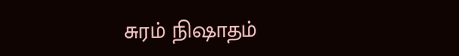சுரம் நிஷாதம்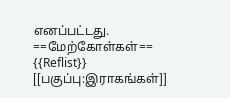எனப்பட்டது.
==மேற்கோள்கள்==
{{Reflist}}
[[பகுப்பு:இராகங்கள்]]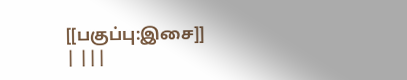[[பகுப்பு:இசை]]
| |||